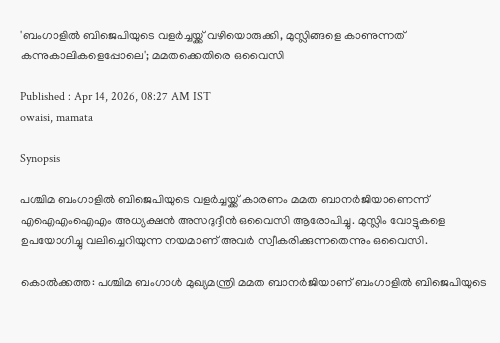'ബംഗാളിൽ ബിജെപിയുടെ വളർച്ചയ്ക്ക് വഴിയൊരുക്കി, മുസ്ലിങ്ങളെ കാണുന്നത് കന്നുകാലികളെപ്പോലെ'; മമതക്കെതിരെ ഒവൈസി

Published : Apr 14, 2026, 08:27 AM IST
owaisi, mamata

Synopsis

പശ്ചിമ ബംഗാളിൽ ബിജെപിയുടെ വളർച്ചയ്ക്ക് കാരണം മമത ബാനർജിയാണെന്ന് എഐഎംഐഎം അധ്യക്ഷൻ അസദുദ്ദീൻ ഒവൈസി ആരോപിച്ചു. മുസ്ലിം വോട്ടുകളെ ഉപയോഗിച്ചു വലിച്ചെറിയുന്ന നയമാണ് അവർ സ്വീകരിക്കുന്നതെന്നും ഒവൈസി.

കൊൽക്കത്ത: പശ്ചിമ ബംഗാൾ മുഖ്യമന്ത്രി മമത ബാനർജിയാണ് ബംഗാളിൽ ബിജെപിയുടെ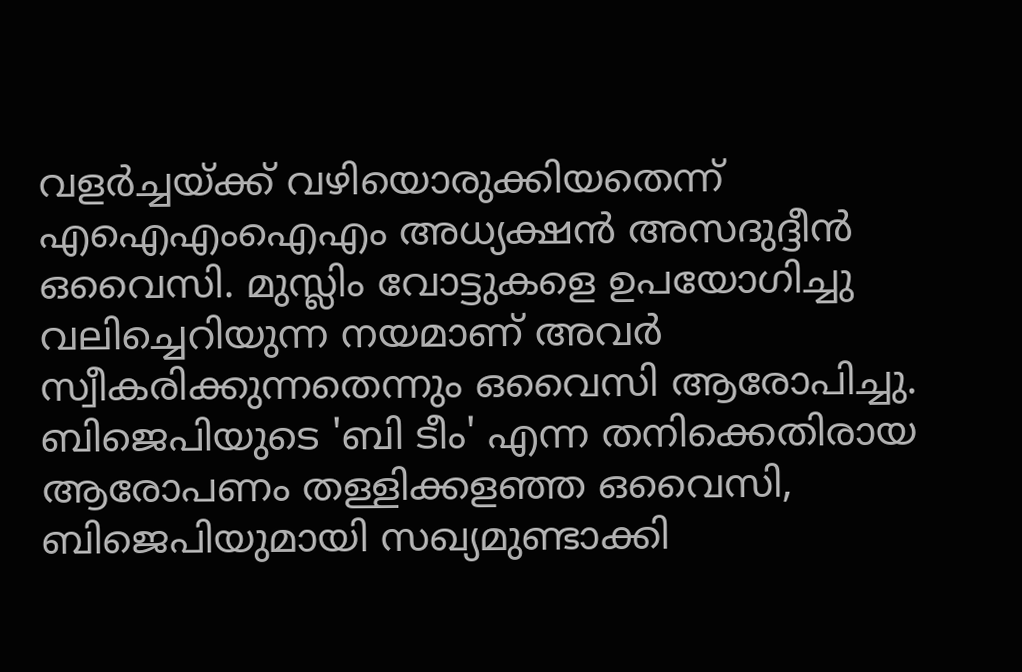വളർച്ചയ്ക്ക് വഴിയൊരുക്കിയതെന്ന് എഐഎംഐഎം അധ്യക്ഷൻ അസദുദ്ദീൻ ഒവൈസി. മുസ്ലിം വോട്ടുകളെ ഉപയോഗിച്ചു വലിച്ചെറിയുന്ന നയമാണ് അവർ സ്വീകരിക്കുന്നതെന്നും ഒവൈസി ആരോപിച്ചു. ബിജെപിയുടെ 'ബി ടീം' എന്ന തനിക്കെതിരായ ആരോപണം തള്ളിക്കളഞ്ഞ ഒവൈസി, ബിജെപിയുമായി സഖ്യമുണ്ടാക്കി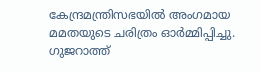കേന്ദ്രമന്ത്രിസഭയിൽ അംഗമായ മമതയുടെ ചരിത്രം ഓർമ്മിപ്പിച്ചു. ഗുജറാത്ത്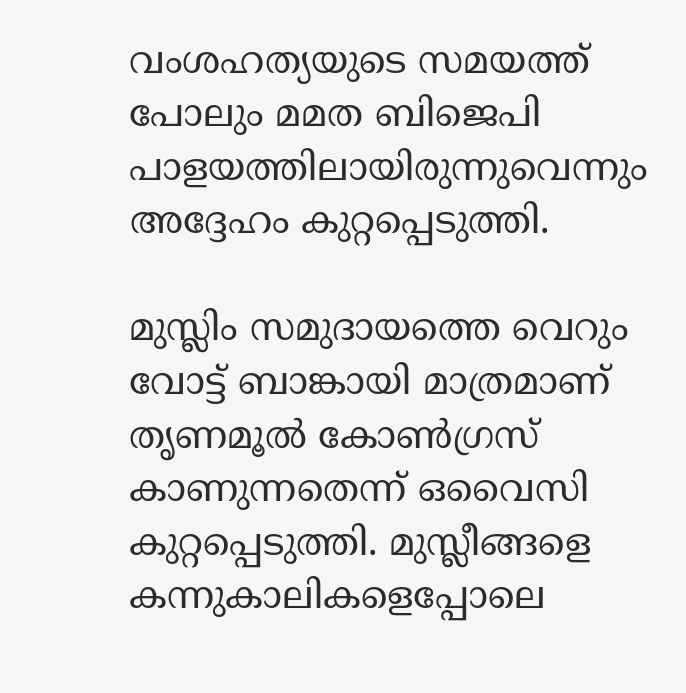വംശഹത്യയുടെ സമയത്ത് പോലും മമത ബിജെപി പാളയത്തിലായിരുന്നുവെന്നും അദ്ദേഹം കുറ്റപ്പെടുത്തി.

മുസ്ലിം സമുദായത്തെ വെറും വോട്ട് ബാങ്കായി മാത്രമാണ് തൃണമൂൽ കോൺഗ്രസ് കാണുന്നതെന്ന് ഒവൈസി കുറ്റപ്പെടുത്തി. മുസ്ലീങ്ങളെ കന്നുകാലികളെപ്പോലെ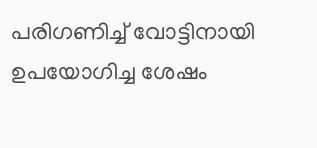പരിഗണിച്ച് വോട്ടിനായി ഉപയോഗിച്ച ശേഷം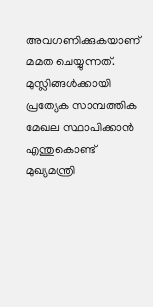അവഗണിക്കുകയാണ് മമത ചെയ്യുന്നത്. മുസ്ലിങ്ങൾക്കായി പ്രത്യേക സാമ്പത്തിക മേഖല സ്ഥാപിക്കാൻ എന്തുകൊണ്ട് മുഖ്യമന്ത്രി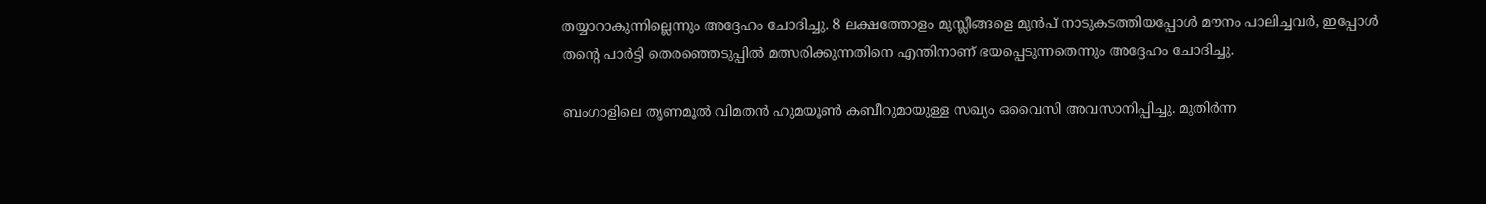തയ്യാറാകുന്നില്ലെന്നും അദ്ദേഹം ചോദിച്ചു. 8 ലക്ഷത്തോളം മുസ്ലീങ്ങളെ മുൻപ് നാടുകടത്തിയപ്പോൾ മൗനം പാലിച്ചവർ, ഇപ്പോൾ തന്റെ പാർട്ടി തെരഞ്ഞെടുപ്പിൽ മത്സരിക്കുന്നതിനെ എന്തിനാണ് ഭയപ്പെടുന്നതെന്നും അദ്ദേഹം ചോദിച്ചു.

ബംഗാളിലെ തൃണമൂൽ വിമതൻ ഹുമയൂൺ കബീറുമായുള്ള സഖ്യം ഒവൈസി അവസാനിപ്പിച്ചു. മുതിർന്ന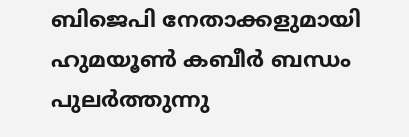ബിജെപി നേതാക്കളുമായി ഹുമയൂൺ കബീർ ബന്ധം പുലർത്തുന്നു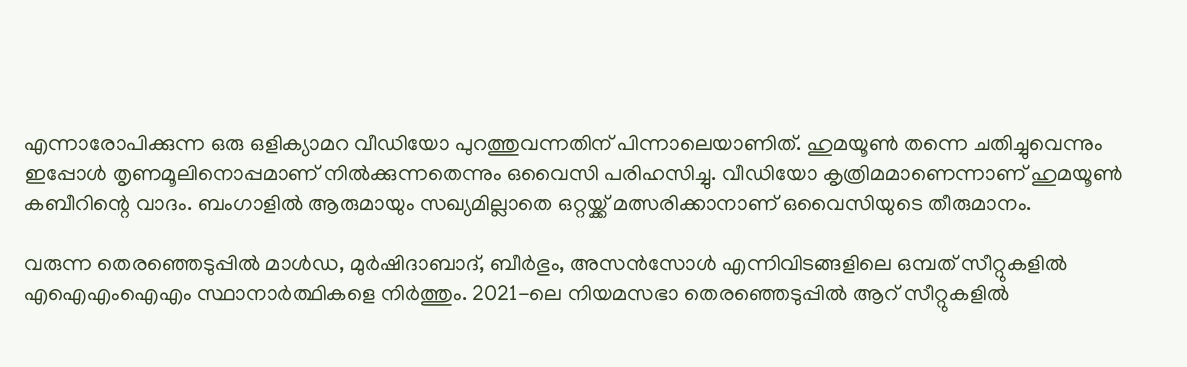എന്നാരോപിക്കുന്ന ഒരു ഒളിക്യാമറ വീഡിയോ പുറത്തുവന്നതിന് പിന്നാലെയാണിത്. ഹുമയൂൺ തന്നെ ചതിച്ചുവെന്നും ഇപ്പോൾ തൃണമൂലിനൊപ്പമാണ് നിൽക്കുന്നതെന്നും ഒവൈസി പരിഹസിച്ചു. വീഡിയോ കൃത്രിമമാണെന്നാണ് ഹുമയൂൺ കബീറിന്റെ വാദം. ബംഗാളിൽ ആരുമായും സഖ്യമില്ലാതെ ഒറ്റയ്ക്ക് മത്സരിക്കാനാണ് ഒവൈസിയുടെ തീരുമാനം.

വരുന്ന തെരഞ്ഞെടുപ്പിൽ മാൾഡ, മുർഷിദാബാദ്, ബീർഭും, അസൻസോൾ എന്നിവിടങ്ങളിലെ ഒമ്പത് സീറ്റുകളിൽ എഐഎംഐഎം സ്ഥാനാർത്ഥികളെ നിർത്തും. 2021-ലെ നിയമസഭാ തെരഞ്ഞെടുപ്പിൽ ആറ് സീറ്റുകളിൽ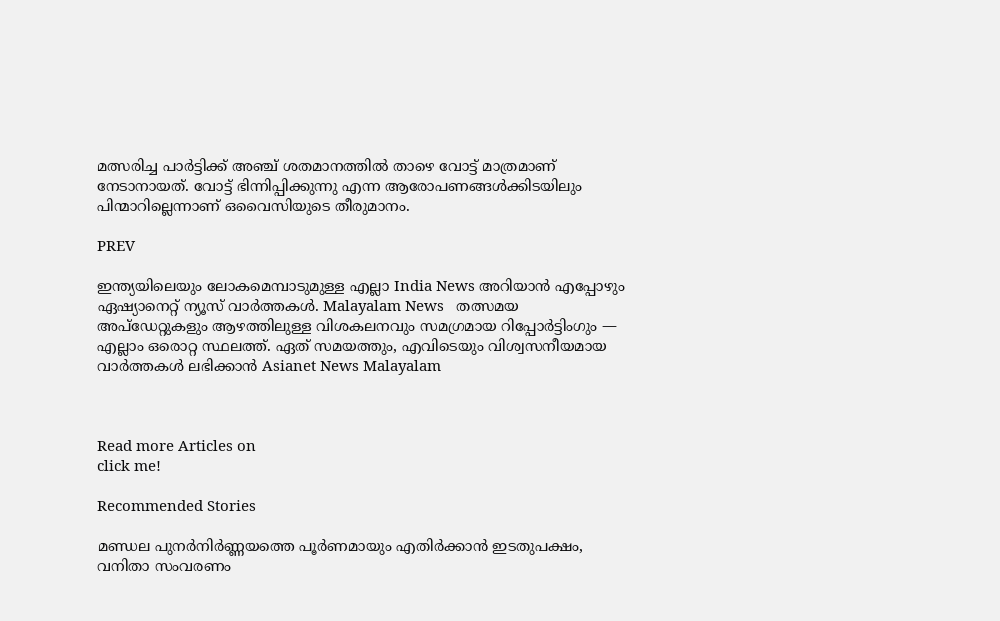മത്സരിച്ച പാർട്ടിക്ക് അഞ്ച് ശതമാനത്തിൽ താഴെ വോട്ട് മാത്രമാണ് നേടാനായത്. വോട്ട് ഭിന്നിപ്പിക്കുന്നു എന്ന ആരോപണങ്ങൾക്കിടയിലും പിന്മാറില്ലെന്നാണ് ഒവൈസിയുടെ തീരുമാനം.

PREV

ഇന്ത്യയിലെയും ലോകമെമ്പാടുമുള്ള എല്ലാ India News അറിയാൻ എപ്പോഴും ഏഷ്യാനെറ്റ് ന്യൂസ് വാർത്തകൾ. Malayalam News   തത്സമയ അപ്‌ഡേറ്റുകളും ആഴത്തിലുള്ള വിശകലനവും സമഗ്രമായ റിപ്പോർട്ടിംഗും — എല്ലാം ഒരൊറ്റ സ്ഥലത്ത്. ഏത് സമയത്തും, എവിടെയും വിശ്വസനീയമായ വാർത്തകൾ ലഭിക്കാൻ Asianet News Malayalam



Read more Articles on
click me!

Recommended Stories

മണ്ഡല പുനർനിർണ്ണയത്തെ പൂർണമായും എതിർക്കാൻ ഇടതുപക്ഷം, വനിതാ സംവരണം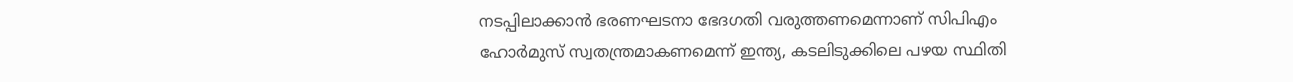നടപ്പിലാക്കാൻ ഭരണഘടനാ ഭേദഗതി വരുത്തണമെന്നാണ് സിപിഎം
ഹോർമുസ് സ്വതന്ത്രമാകണമെന്ന് ഇന്ത്യ, കടലിടുക്കിലെ പഴയ സ്ഥിതി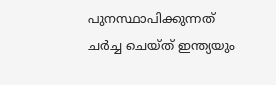പുനസ്ഥാപിക്കുന്നത് ചർച്ച ചെയ്ത് ഇന്ത്യയും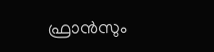ഫ്രാൻസും